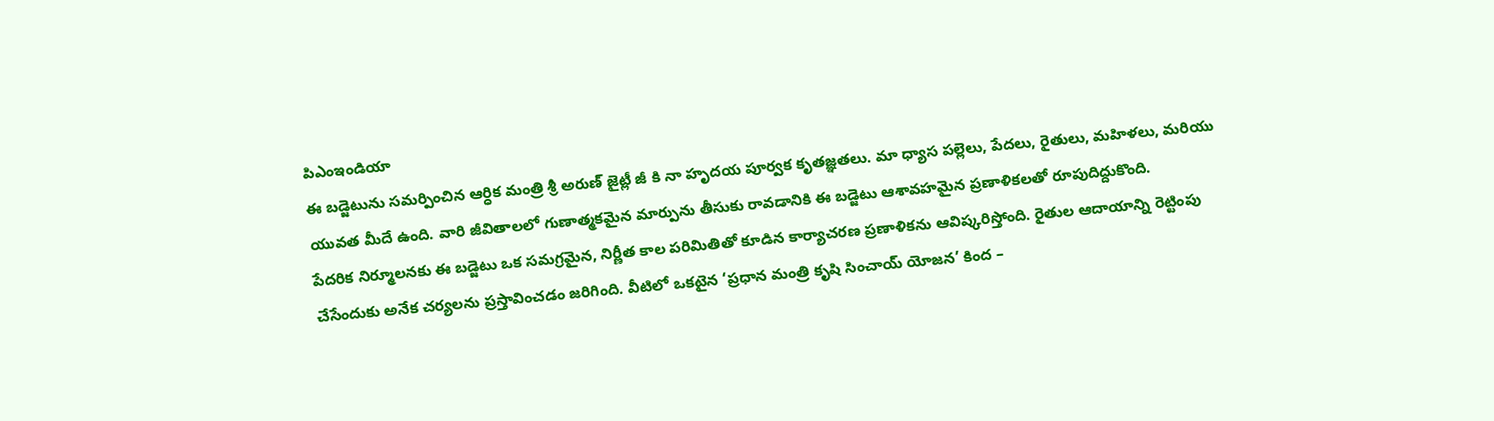పిఎంఇండియా
ఈ బడ్జెటును సమర్పించిన ఆర్ధిక మంత్రి శ్రీ అరుణ్ జైట్లీ జీ కి నా హృదయ పూర్వక కృతజ్ఞతలు. మా ధ్యాస పల్లెలు, పేదలు, రైతులు, మహిళలు, మరియు యువత మీదే ఉంది. వారి జీవితాలలో గుణాత్మకమైన మార్పును తీసుకు రావడానికి ఈ బడ్జెటు ఆశావహమైన ప్రణాళికలతో రూపుదిద్దుకొంది.
పేదరిక నిర్మూలనకు ఈ బడ్జెటు ఒక సమగ్రమైన, నిర్ణీత కాల పరిమితితో కూడిన కార్యాచరణ ప్రణాళికను ఆవిష్కరిస్తోంది. రైతుల ఆదాయాన్ని రెట్టింపు చేసేందుకు అనేక చర్యలను ప్రస్తావించడం జరిగింది. వీటిలో ఒకటైన ‘ప్రధాన మంత్రి కృషి సించాయ్ యోజన’ కింద –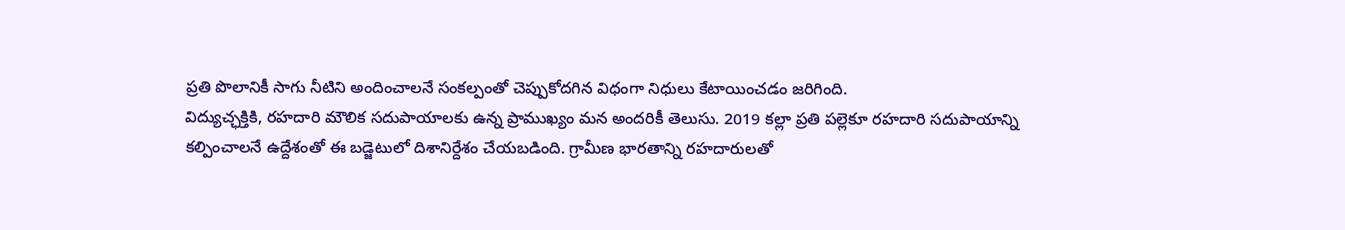ప్రతి పొలానికీ సాగు నీటిని అందించాలనే సంకల్పంతో చెప్పుకోదగిన విధంగా నిధులు కేటాయించడం జరిగింది.
విద్యుచ్ఛక్తికి, రహదారి మౌలిక సదుపాయాలకు ఉన్న ప్రాముఖ్యం మన అందరికీ తెలుసు. 2019 కల్లా ప్రతి పల్లెకూ రహదారి సదుపాయాన్ని కల్పించాలనే ఉద్దేశంతో ఈ బడ్జెటులో దిశానిర్దేశం చేయబడింది. గ్రామీణ భారతాన్ని రహదారులతో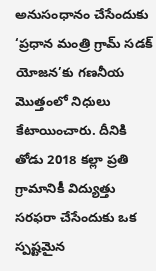అనుసంధానం చేసేందుకు ‘ప్రధాన మంత్రి గ్రామ్ సడక్ యోజన’కు గణనీయ మొత్తంలో నిధులు కేటాయించారు. దీనికి తోడు 2018 కల్లా ప్రతి గ్రామానికీ విద్యుత్తు సరఫరా చేసేందుకు ఒక స్పష్టమైన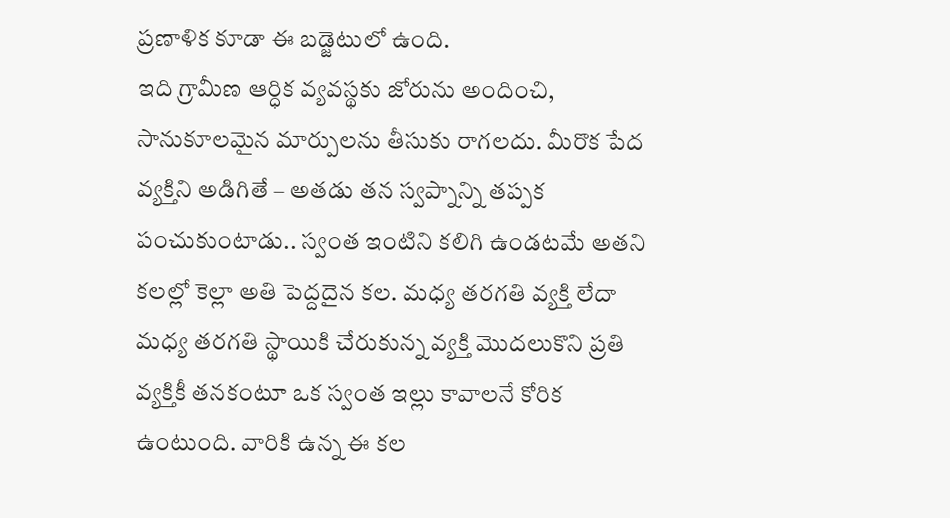ప్రణాళిక కూడా ఈ బడ్జెటులో ఉంది.
ఇది గ్రామీణ ఆర్ధిక వ్యవస్థకు జోరును అందించి, సానుకూలమైన మార్పులను తీసుకు రాగలదు. మీరొక పేద వ్యక్తిని అడిగితే – అతడు తన స్వప్నాన్ని తప్పక పంచుకుంటాడు.. స్వంత ఇంటిని కలిగి ఉండటమే అతని కలల్లో కెల్లా అతి పెద్దదైన కల. మధ్య తరగతి వ్యక్తి లేదా మధ్య తరగతి స్థాయికి చేరుకున్న వ్యక్తి మొదలుకొని ప్రతి వ్యక్తికీ తనకంటూ ఒక స్వంత ఇల్లు కావాలనే కోరిక ఉంటుంది. వారికి ఉన్న ఈ కల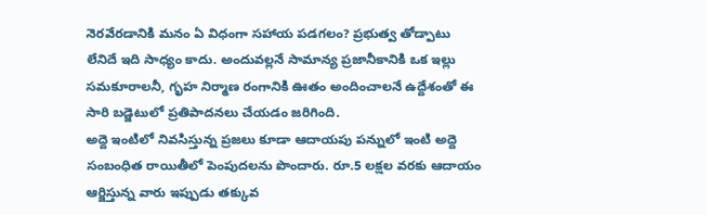నెరవేరడానికి మనం ఏ విధంగా సహాయ పడగలం? ప్రభుత్వ తోడ్పాటు లేనిదే ఇది సాధ్యం కాదు. అందువల్లనే సామాన్య ప్రజానీకానికి ఒక ఇల్లు సమకూరాలనీ, గృహ నిర్మాణ రంగానికి ఊతం అందించాలనే ఉద్దేశంతో ఈ సారి బడ్జెటులో ప్రతిపాదనలు చేయడం జరిగింది.
అద్దె ఇంటిలో నివసిస్తున్న ప్రజలు కూడా ఆదాయపు పన్నులో ఇంటి అద్దె సంబంధిత రాయితీలో పెంపుదలను పొందారు. రూ.5 లక్షల వరకు ఆదాయం ఆర్జిస్తున్న వారు ఇప్పుడు తక్కువ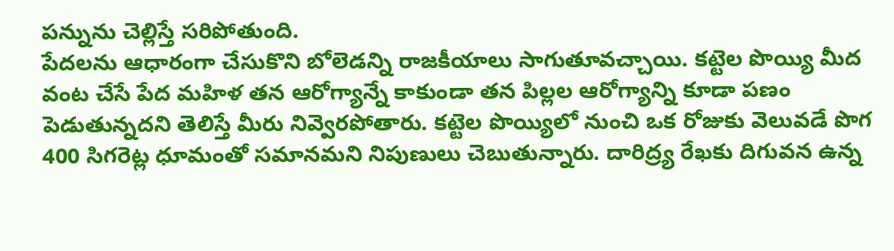పన్నును చెల్లిస్తే సరిపోతుంది.
పేదలను ఆధారంగా చేసుకొని బోలెడన్ని రాజకీయాలు సాగుతూవచ్చాయి. కట్టెల పొయ్యి మీద వంట చేసే పేద మహిళ తన ఆరోగ్యాన్నే కాకుండా తన పిల్లల ఆరోగ్యాన్ని కూడా పణం పెడుతున్నదని తెలిస్తే మీరు నివ్వెరపోతారు. కట్టెల పొయ్యిలో నుంచి ఒక రోజుకు వెలువడే పొగ 400 సిగరెట్ల ధూమంతో సమానమని నిపుణులు చెబుతున్నారు. దారిద్ర్య రేఖకు దిగువన ఉన్న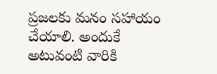ప్రజలకు మనం సహాయం చేయాలి. అందుకే అటువంటి వారికి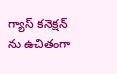గ్యాస్ కనెక్షన్ ను ఉచితంగా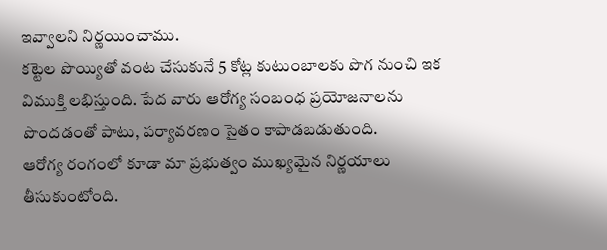ఇవ్వాలని నిర్ణయించాము.
కట్టెల పొయ్యితో వంట చేసుకునే 5 కోట్ల కుటుంబాలకు పొగ నుంచి ఇక విముక్తి లభిస్తుంది. పేద వారు ఆరోగ్య సంబంధ ప్రయోజనాలను పొందడంతో పాటు, పర్యావరణం సైతం కాపాడబడుతుంది.
ఆరోగ్య రంగంలో కూడా మా ప్రభుత్వం ముఖ్యమైన నిర్ణయాలు తీసుకుంటోంది.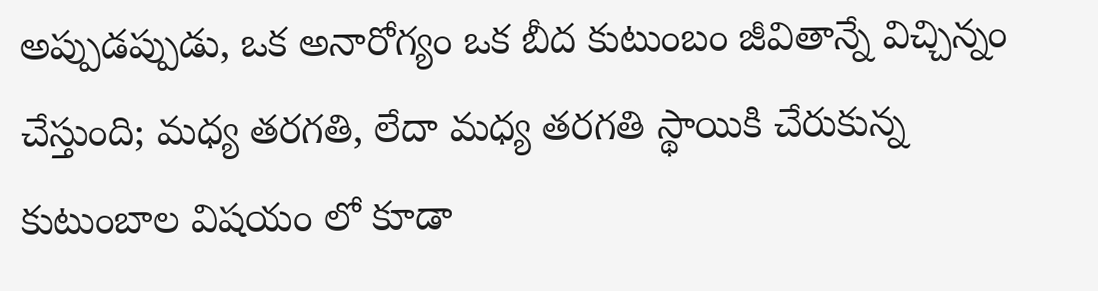అప్పుడప్పుడు, ఒక అనారోగ్యం ఒక బీద కుటుంబం జీవితాన్నే విచ్చిన్నం చేస్తుంది; మధ్య తరగతి, లేదా మధ్య తరగతి స్థాయికి చేరుకున్న కుటుంబాల విషయం లో కూడా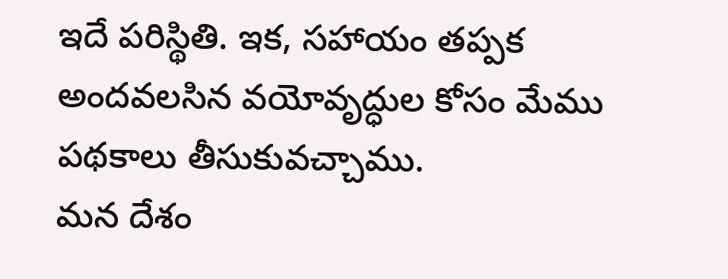ఇదే పరిస్థితి. ఇక, సహాయం తప్పక అందవలసిన వయోవృద్ధుల కోసం మేము పథకాలు తీసుకువచ్చాము.
మన దేశం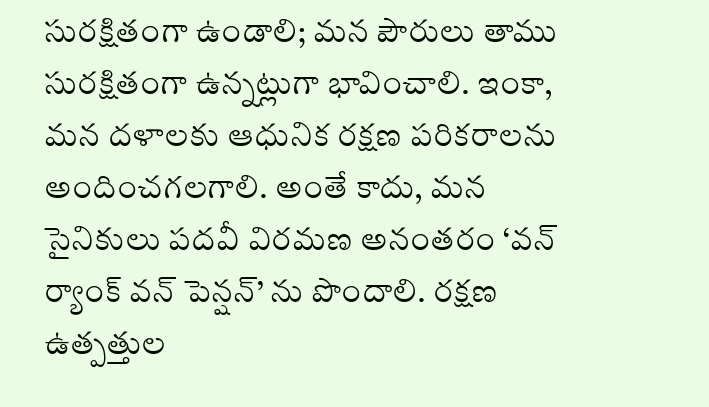సురక్షితంగా ఉండాలి; మన పౌరులు తాము సురక్షితంగా ఉన్నట్లుగా భావించాలి. ఇంకా, మన దళాలకు ఆధునిక రక్షణ పరికరాలను అందించగలగాలి. అంతే కాదు, మన సైనికులు పదవీ విరమణ అనంతరం ‘వన్ ర్యాంక్ వన్ పెన్షన్’ ను పొందాలి. రక్షణ ఉత్పత్తుల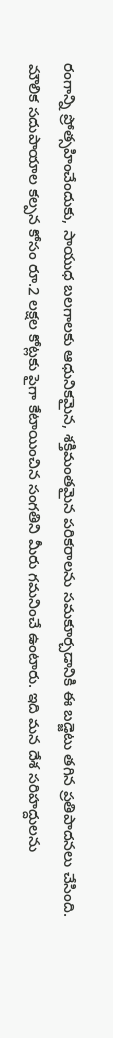రంగాన్ని ప్రోత్సహించేందుకు, సాయుధ బలగాలకు ఆధునికమైన, శక్తిమంతమైన పరికరాలను సమకూర్చడానికి ఈ బడ్జెటు తగిన ప్రతిపాదనలు చేసింది.
మౌలిక సదుపాయాల కల్పన కోసం రూ.2 లక్షల కోట్లకు పైగా కేటాయించిన సంగతిని మీరు గమనించే ఉంటారు. ఇది మన దేశ సరిహద్దులను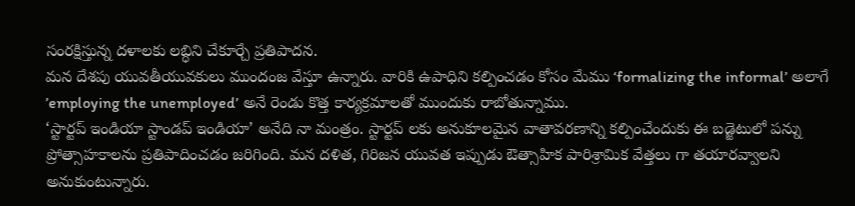సంరక్షిస్తున్న దళాలకు లబ్ధిని చేకూర్చే ప్రతిపాదన.
మన దేశపు యువతీయువకులు ముందంజ వేస్తూ ఉన్నారు. వారికి ఉపాధిని కల్పించడం కోసం మేము ‘formalizing the informal’ అలాగే ’employing the unemployed’ అనే రెండు కొత్త కార్యక్రమాలతో ముందుకు రాబోతున్నాము.
‘స్టార్టప్ ఇండియా స్టాండప్ ఇండియా’ అనేది నా మంత్రం. స్టార్టప్ లకు అనుకూలమైన వాతావరణాన్ని కల్పించేందుకు ఈ బడ్జెటులో పన్ను ప్రోత్సాహకాలను ప్రతిపాదించడం జరిగింది. మన దళిత, గిరిజన యువత ఇప్పుడు ఔత్సాహిక పారిశ్రామిక వేత్తలు గా తయారవ్వాలని అనుకుంటున్నారు.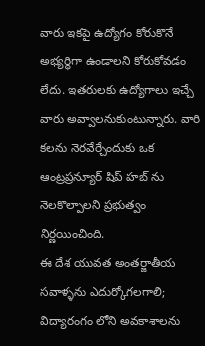వారు ఇకపై ఉద్యోగం కోరుకొనే అభ్యర్ధిగా ఉండాలని కోరుకోవడం లేదు. ఇతరులకు ఉద్యోగాలు ఇచ్చే వారు అవ్వాలనుకుంటున్నారు. వారి కలను నెరవేర్చేందుకు ఒక ఆంట్రప్రన్యూర్ షిప్ హబ్ ను నెలకొల్పాలని ప్రభుత్వం నిర్ణయించింది.
ఈ దేశ యువత అంతర్జాతీయ సవాళ్ళను ఎదుర్కోగలగాలి; విద్యారంగం లోని అవకాశాలను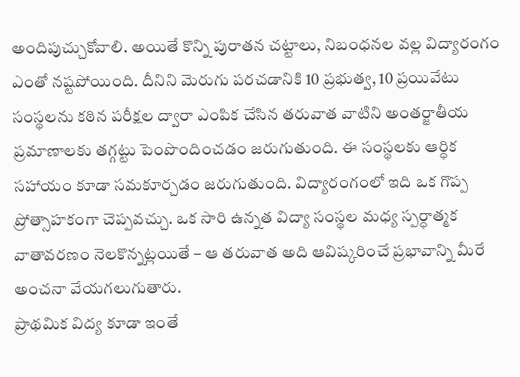అందిపుచ్చుకోవాలి. అయితే కొన్ని పురాతన చట్టాలు, నిబంధనల వల్ల విద్యారంగం ఎంతో నష్టపోయింది. దీనిని మెరుగు పరచడానికి 10 ప్రభుత్వ, 10 ప్రయివేటు సంస్థలను కఠిన పరీక్షల ద్వారా ఎంపిక చేసిన తరువాత వాటిని అంతర్జాతీయ ప్రమాణాలకు తగ్గట్టు పెంపొందించడం జరుగుతుంది. ఈ సంస్థలకు ఆర్ధిక సహాయం కూడా సమకూర్చడం జరుగుతుంది. విద్యారంగంలో ఇది ఒక గొప్ప ప్రోత్సాహకంగా చెప్పవచ్చు. ఒక సారి ఉన్నత విద్యా సంస్థల మధ్య స్పర్ధాత్మక వాతావరణం నెలకొన్నట్లయితే – ఆ తరువాత అది ఆవిష్కరించే ప్రభావాన్ని మీరే అంచనా వేయగలుగుతారు.
ప్రాథమిక విద్య కూడా ఇంతే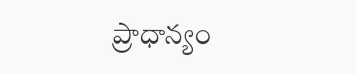ప్రాధాన్యం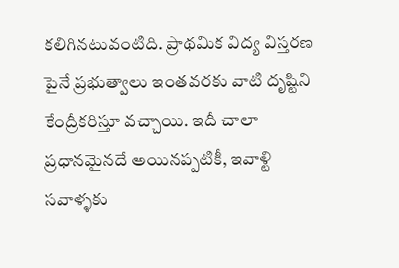కలిగినటువంటిది. ప్రాథమిక విద్య విస్తరణ పైనే ప్రభుత్వాలు ఇంతవరకు వాటి దృష్టిని కేంద్రీకరిస్తూ వచ్చాయి. ఇదీ చాలా ప్రధానమైనదే అయినప్పటికీ, ఇవాళ్టి సవాళ్ళకు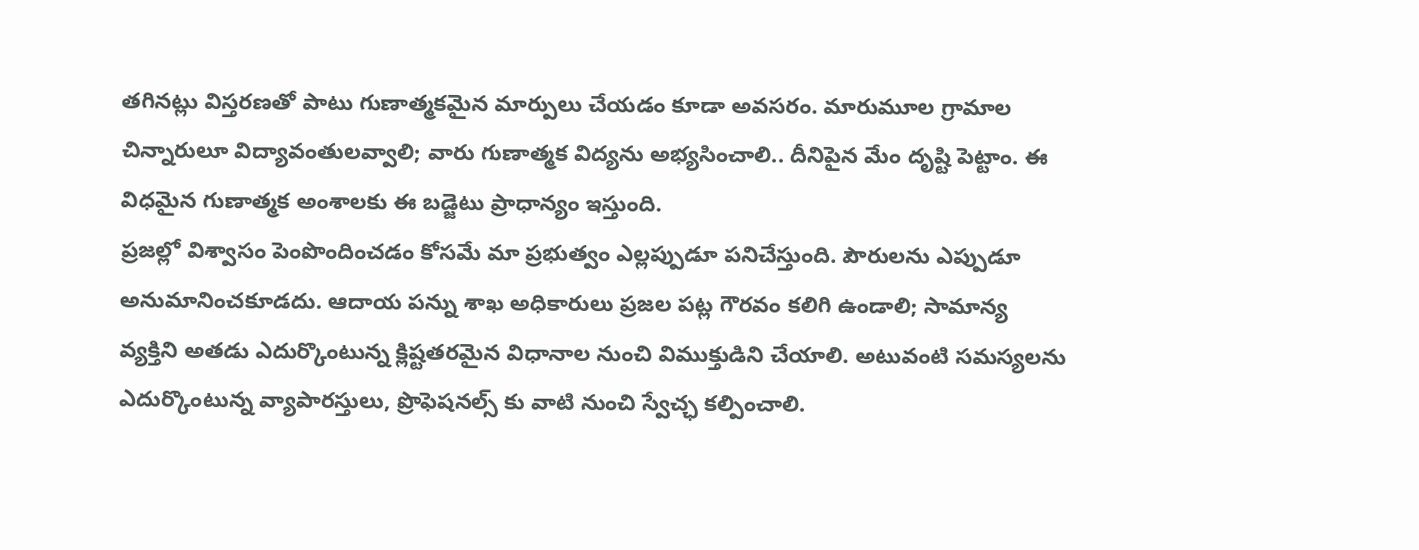తగినట్లు విస్తరణతో పాటు గుణాత్మకమైన మార్పులు చేయడం కూడా అవసరం. మారుమూల గ్రామాల చిన్నారులూ విద్యావంతులవ్వాలి; వారు గుణాత్మక విద్యను అభ్యసించాలి.. దీనిపైన మేం దృష్టి పెట్టాం. ఈ విధమైన గుణాత్మక అంశాలకు ఈ బడ్జెటు ప్రాధాన్యం ఇస్తుంది.
ప్రజల్లో విశ్వాసం పెంపొందించడం కోసమే మా ప్రభుత్వం ఎల్లప్పుడూ పనిచేస్తుంది. పౌరులను ఎప్పుడూ అనుమానించకూడదు. ఆదాయ పన్ను శాఖ అధికారులు ప్రజల పట్ల గౌరవం కలిగి ఉండాలి; సామాన్య వ్యక్తిని అతడు ఎదుర్కొంటున్న క్లిష్టతరమైన విధానాల నుంచి విముక్తుడిని చేయాలి. అటువంటి సమస్యలను ఎదుర్కొంటున్న వ్యాపారస్తులు, ప్రొఫెషనల్స్ కు వాటి నుంచి స్వేచ్ఛ కల్పించాలి.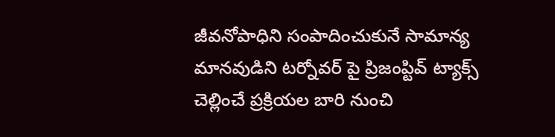జీవనోపాధిని సంపాదించుకునే సామాన్య మానవుడిని టర్నోవర్ పై ప్రిజంప్టివ్ ట్యాక్స్ చెల్లించే ప్రక్రియల బారి నుంచి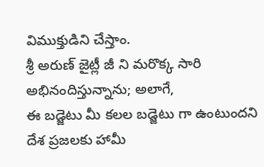విముక్తుడిని చేస్తాం.
శ్రీ అరుణ్ జైట్లీ జీ ని మరొక్క సారి అభినందిస్తున్నాను; అలాగే,
ఈ బడ్జెటు మీ కలల బడ్జెటు గా ఉంటుందని దేశ ప్రజలకు హామీ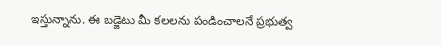ఇస్తున్నాను. ఈ బడ్జెటు మీ కలలను పండించాలనే ప్రభుత్వ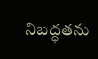నిబద్ధతను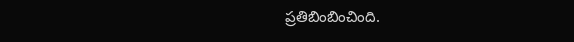ప్రతిబింబించింది.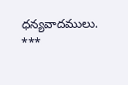ధన్యవాదములు.
***